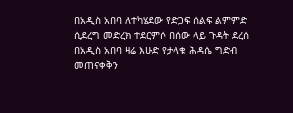በአዲስ አበባ ለተካሄደው የድጋፍ ሰልፍ ልምምድ ሲደረግ መድረክ ተደርምሶ በሰው ላይ ጉዳት ደረሰ
በአዲስ አበባ ዛሬ እሁድ የታላቁ ሕዳሴ ግድብ መጠናቀቅን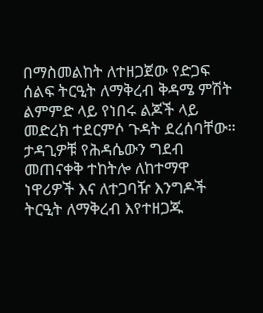በማስመልከት ለተዘጋጀው የድጋፍ ሰልፍ ትርዒት ለማቅረብ ቅዳሜ ምሽት ልምምድ ላይ የነበሩ ልጆች ላይ መድረክ ተደርምሶ ጉዳት ደረሰባቸው። ታዳጊዎቹ የሕዳሴውን ግደብ መጠናቀቅ ተከትሎ ለከተማዋ ነዋሪዎች እና ለተጋባዥ እንግዶች ትርዒት ለማቅረብ እየተዘጋጁ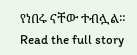የነበሩ ናቸው ተብሏል።
Read the full story